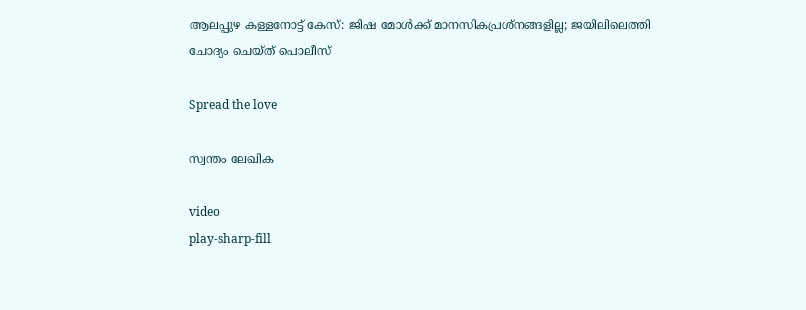ആലപ്പുഴ കള്ളനോട്ട് കേസ്: ജിഷ മോള്‍ക്ക് മാനസികപ്രശ്‌നങ്ങളില്ല; ജയിലിലെത്തി ചോദ്യം ചെയ്ത് പൊലീസ്

Spread the love

സ്വന്തം ലേഖിക

video
play-sharp-fill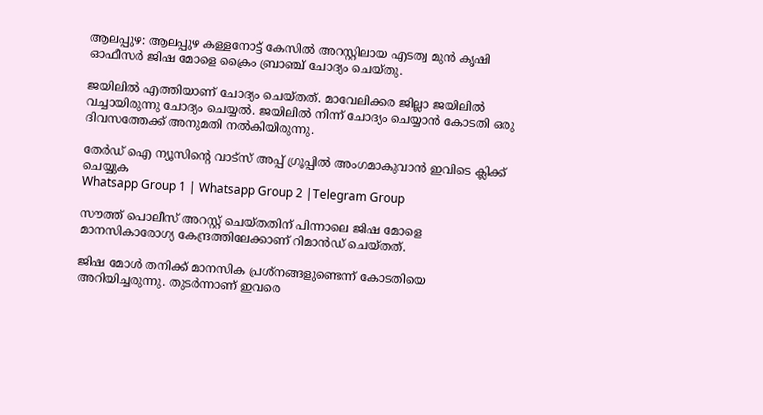ആലപ്പുഴ: ആലപ്പുഴ കള്ളനോട്ട് കേസില്‍ അറസ്റ്റിലായ എടത്വ മുന്‍ കൃഷി ഓഫീസര്‍ ജിഷ മോളെ ക്രൈം ബ്രാഞ്ച് ചോദ്യം ചെയ്തു.

ജയിലില്‍ എത്തിയാണ് ചോദ്യം ചെയ്തത്. മാവേലിക്കര ജില്ലാ ജയിലില്‍ വച്ചായിരുന്നു ചോദ്യം ചെയ്യല്‍. ജയിലില്‍ നിന്ന് ചോദ്യം ചെയ്യാന്‍ കോടതി ഒരു ദിവസത്തേക്ക് അനുമതി നല്‍കിയിരുന്നു.

തേർഡ് ഐ ന്യൂസിന്റെ വാട്സ് അപ്പ് ഗ്രൂപ്പിൽ അംഗമാകുവാൻ ഇവിടെ ക്ലിക്ക് ചെയ്യുക
Whatsapp Group 1 | Whatsapp Group 2 |Telegram Group

സൗത്ത് പൊലീസ് അറസ്റ്റ് ചെയ്തതിന് പിന്നാലെ ജിഷ മോളെ മാനസികാരോഗ്യ കേന്ദ്രത്തിലേക്കാണ് റിമാന്‍ഡ് ചെയ്തത്.

ജിഷ മോള്‍ തനിക്ക് മാനസിക പ്രശ്‌നങ്ങളുണ്ടെന്ന് കോടതിയെ അറിയിച്ചരുന്നു. തുടര്‍ന്നാണ് ഇവരെ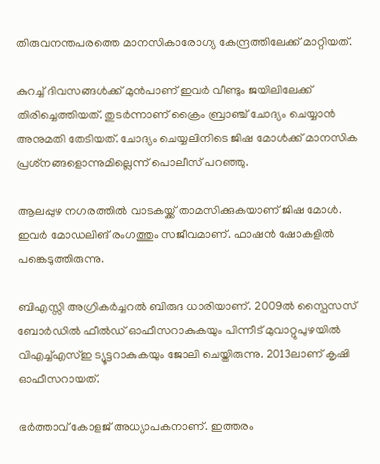തിരുവനന്തപരത്തെ മാനസികാരോഗ്യ കേന്ദ്രത്തിലേക്ക് മാറ്റിയത്.

കുറച്ച്‌ ദിവസങ്ങള്‍ക്ക് മുൻപാണ് ഇവര്‍ വീണ്ടും ജയിലിലേക്ക് തിരിച്ചെത്തിയത്. തുടര്‍ന്നാണ് ക്രൈം ബ്രാഞ്ച് ചോദ്യം ചെയ്യാന്‍ അനുമതി തേടിയത്. ചോദ്യം ചെയ്യലിനിടെ ജിഷ മോള്‍ക്ക് മാനസിക പ്രശ്‌നങ്ങളൊന്നുമില്ലെന്ന് പൊലീസ് പറഞ്ഞു.

ആലപ്പുഴ നഗരത്തില്‍ വാടകയ്ക്ക് താമസിക്കുകയാണ് ജിഷ മോള്‍. ഇവര്‍ മോഡലിങ് രംഗത്തും സജീവമാണ്. ഫാഷന്‍ ഷോകളില്‍ പങ്കെടുത്തിരുന്നു.

ബിഎസ്സി അഗ്രികര്‍ച്ചറല്‍ ബിരുദ ധാരിയാണ്. 2009ല്‍ സ്പൈസസ് ബോര്‍ഡില്‍ ഫീല്‍ഡ് ഓഫീസറാകുകയും പിന്നീട് മുവാറ്റുപുഴയില്‍ വിഎച്ച്‌എസ്‌ഇ ട്യൂട്ടറാകുകയും ജോലി ചെയ്തിരുന്നു. 2013ലാണ് കൃഷി ഓഫീസറായത്.

ഭര്‍ത്താവ് കോളജ് അധ്യാപകനാണ്. ഇത്തരം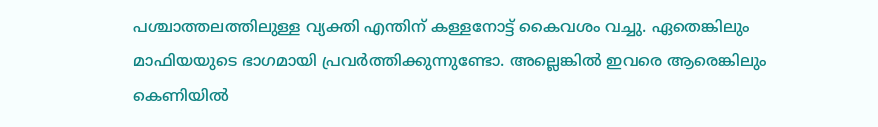പശ്ചാത്തലത്തിലുള്ള വ്യക്തി എന്തിന് കള്ളനോട്ട് കൈവശം വച്ചു. ഏതെങ്കിലും മാഫിയയുടെ ഭാഗമായി പ്രവര്‍ത്തിക്കുന്നുണ്ടോ. അല്ലെങ്കില്‍ ഇവരെ ആരെങ്കിലും കെണിയില്‍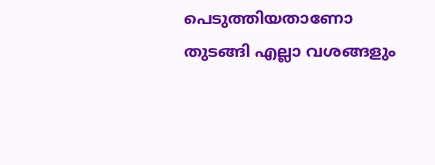പെടുത്തിയതാണോ തുടങ്ങി എല്ലാ വശങ്ങളും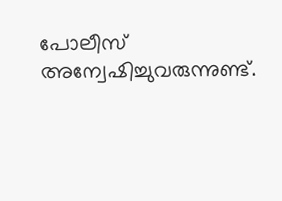പോലീസ് അന്വേഷിച്ചുവരുന്നുണ്ട്.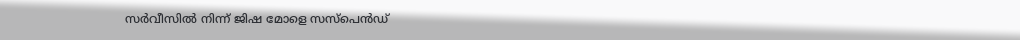സര്‍വീസില്‍ നിന്ന് ജിഷ മോളെ സസ്പെന്‍ഡ്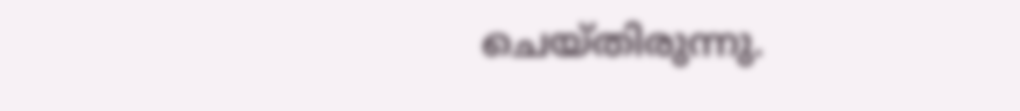ചെയ്തിരുന്നു.